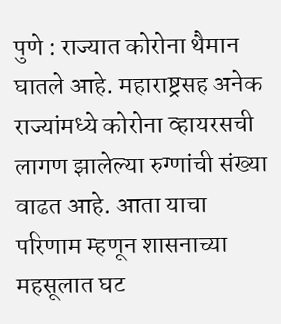पुणे : राज्यात कोरोना थैमान घातले आहे. महाराष्ट्रसह अनेक राज्यांमध्ये कोरोना व्हायरसची लागण झालेल्या रुग्णांची संख्या वाढत आहे. आता याचा परिणाम म्हणून शासनाच्या महसूलात घट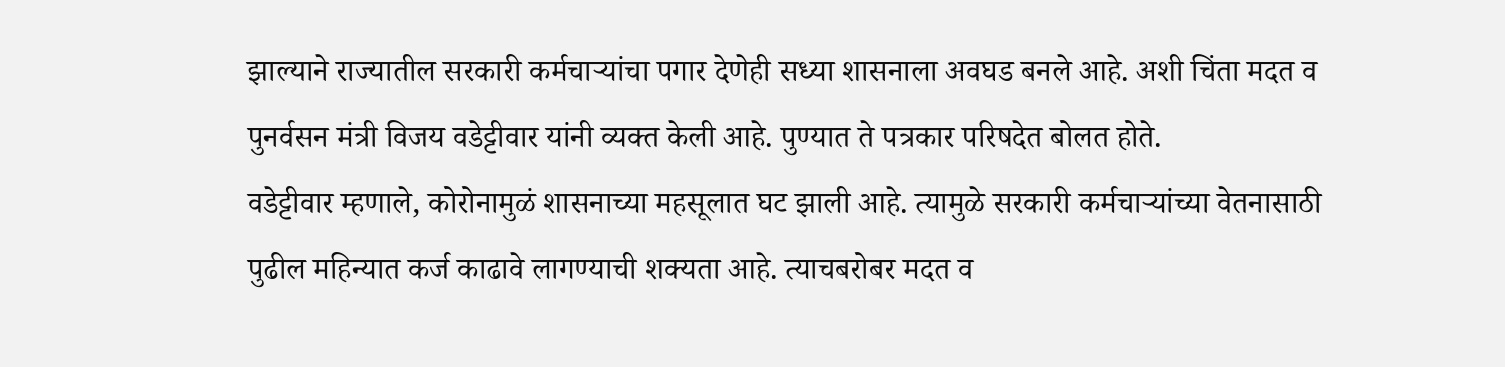झाल्याने राज्यातील सरकारी कर्मचाऱ्यांचा पगार देणेही सध्या शासनाला अवघड बनले आहे. अशी चिंता मदत व पुनर्वसन मंत्री विजय वडेट्टीवार यांनी व्यक्त केली आहे. पुण्यात ते पत्रकार परिषदेत बोलत होते.
वडेट्टीवार म्हणाले, कोरोनामुळं शासनाच्या महसूलात घट झाली आहे. त्यामुळे सरकारी कर्मचाऱ्यांच्या वेतनासाठी पुढील महिन्यात कर्ज काढावे लागण्याची शक्यता आहे. त्याचबरोबर मदत व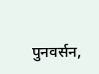पुनवर्सन,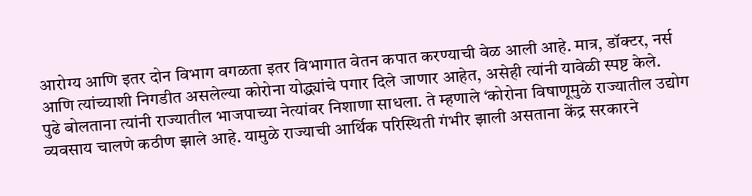आरोग्य आणि इतर दोन विभाग वगळता इतर विभागात वेतन कपात करण्याची वेळ आली आहे. मात्र, डॉक्टर, नर्स आणि त्यांच्याशी निगडीत असलेल्या कोरोना योद्ध्यांचे पगार दिले जाणार आहेत, असेही त्यांनी यावेळी स्पष्ट केले.
पुढे बोलताना त्यांनी राज्यातील भाजपाच्या नेत्यांवर निशाणा साधला. ते म्हणाले ‘कोरोना विषाणूमुळे राज्यातील उद्योग व्यवसाय चालणे कठीण झाले आहे. यामुळे राज्याची आर्थिक परिस्थिती गंभीर झाली असताना केंद्र सरकारने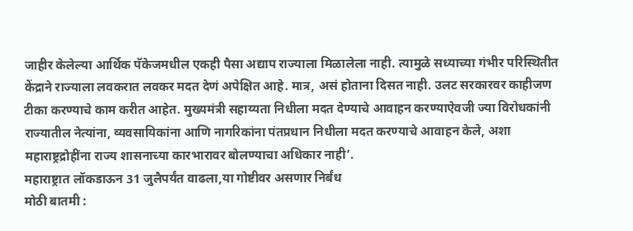जाहीर केलेल्या आर्थिक पॅकेजमधील एकही पैसा अद्याप राज्याला मिळालेला नाही. त्यामुळे सध्याच्या गंभीर परिस्थितीत केंद्राने राज्याला लवकरात लवकर मदत देणं अपेक्षित आहे. मात्र, असं होताना दिसत नाही. उलट सरकारवर काहीजण टीका करण्याचे काम करीत आहेत. मुख्यमंत्री सहाय्यता निधीला मदत देण्याचे आवाहन करण्याऐवजी ज्या विरोधकांनी राज्यातील नेत्यांना, व्यवसायिकांना आणि नागरिकांना पंतप्रधान निधीला मदत करण्याचे आवाहन केले, अशा महाराष्ट्रद्रोहींना राज्य शासनाच्या कारभारावर बोलण्याचा अधिकार नाही’.
महाराष्ट्रात लॉकडाऊन 31 जुलैपर्यंत वाढला,या गोष्टीवर असणार निर्बंध
मोठी बातमी :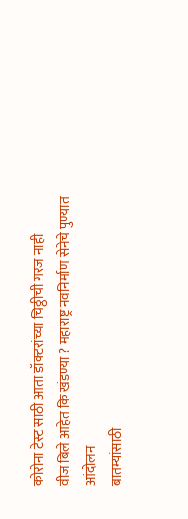कोरोना टेस्ट साठी आता डॉक्टरांच्या चिठ्ठीची गरज नाही
वीज बिले आहेत कि खंडण्या ? महाराष्ट्र नवनिर्माण सेनेचे पुण्यात आंदोलन
बातम्यांसाठी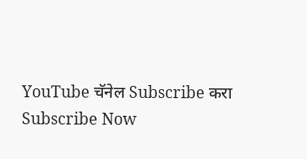YouTube चॅनेल Subscribe करा
Subscribe Now